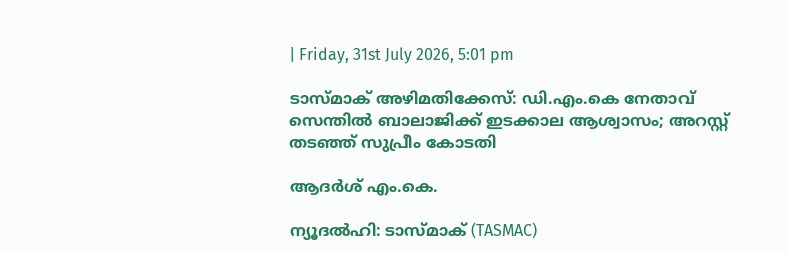| Friday, 31st July 2026, 5:01 pm

ടാസ്മാക് അഴിമതിക്കേസ്: ഡി.എം.കെ നേതാവ് സെന്തില്‍ ബാലാജിക്ക് ഇടക്കാല ആശ്വാസം; അറസ്റ്റ് തടഞ്ഞ് സുപ്രീം കോടതി

ആദർശ് എം.കെ.

ന്യൂദല്‍ഹി: ടാസ്മാക് (TASMAC)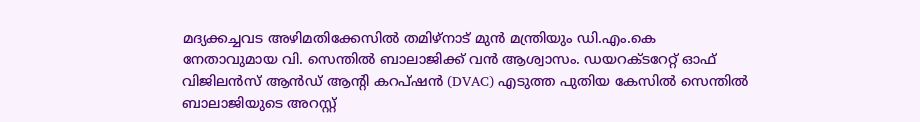മദ്യക്കച്ചവട അഴിമതിക്കേസില്‍ തമിഴ്നാട് മുന്‍ മന്ത്രിയും ഡി.എം.കെ നേതാവുമായ വി. സെന്തില്‍ ബാലാജിക്ക് വന്‍ ആശ്വാസം. ഡയറക്ടറേറ്റ് ഓഫ് വിജിലന്‍സ് ആന്‍ഡ് ആന്റി കറപ്ഷന്‍ (DVAC) എടുത്ത പുതിയ കേസില്‍ സെന്തില്‍ ബാലാജിയുടെ അറസ്റ്റ്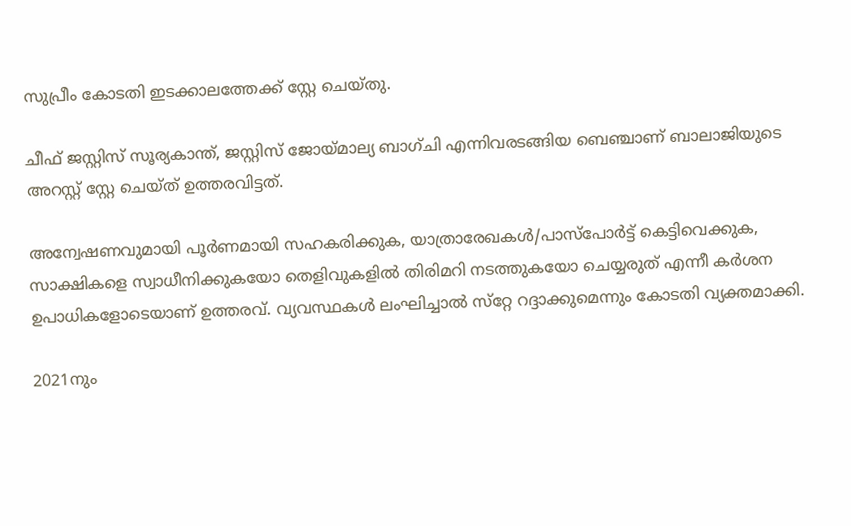സുപ്രീം കോടതി ഇടക്കാലത്തേക്ക് സ്റ്റേ ചെയ്തു.

ചീഫ് ജസ്റ്റിസ് സൂര്യകാന്ത്, ജസ്റ്റിസ് ജോയ്മാല്യ ബാഗ്ചി എന്നിവരടങ്ങിയ ബെഞ്ചാണ് ബാലാജിയുടെ അറസ്റ്റ് സ്റ്റേ ചെയ്ത് ഉത്തരവിട്ടത്.

അന്വേഷണവുമായി പൂര്‍ണമായി സഹകരിക്കുക, യാത്രാരേഖകള്‍/പാസ്പോര്‍ട്ട് കെട്ടിവെക്കുക, സാക്ഷികളെ സ്വാധീനിക്കുകയോ തെളിവുകളില്‍ തിരിമറി നടത്തുകയോ ചെയ്യരുത് എന്നീ കര്‍ശന ഉപാധികളോടെയാണ് ഉത്തരവ്. വ്യവസ്ഥകള്‍ ലംഘിച്ചാല്‍ സ്‌റ്റേ റദ്ദാക്കുമെന്നും കോടതി വ്യക്തമാക്കി.

2021നും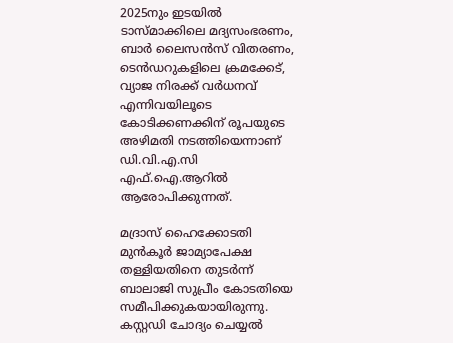2025നും ഇടയില്‍ ടാസ്മാക്കിലെ മദ്യസംഭരണം, ബാര്‍ ലൈസന്‍സ് വിതരണം, ടെന്‍ഡറുകളിലെ ക്രമക്കേട്, വ്യാജ നിരക്ക് വര്‍ധനവ് എന്നിവയിലൂടെ കോടിക്കണക്കിന് രൂപയുടെ അഴിമതി നടത്തിയെന്നാണ് ഡി.വി.എ.സി എഫ്.ഐ.ആറില്‍ ആരോപിക്കുന്നത്.

മദ്രാസ് ഹൈക്കോടതി മുന്‍കൂര്‍ ജാമ്യാപേക്ഷ തള്ളിയതിനെ തുടര്‍ന്ന് ബാലാജി സുപ്രീം കോടതിയെ സമീപിക്കുകയായിരുന്നു. കസ്റ്റഡി ചോദ്യം ചെയ്യല്‍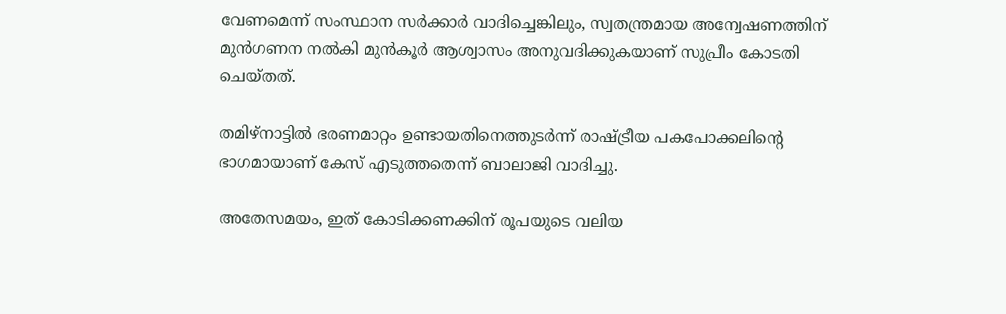വേണമെന്ന് സംസ്ഥാന സര്‍ക്കാര്‍ വാദിച്ചെങ്കിലും, സ്വതന്ത്രമായ അന്വേഷണത്തിന് മുന്‍ഗണന നല്‍കി മുന്‍കൂര്‍ ആശ്വാസം അനുവദിക്കുകയാണ് സുപ്രീം കോടതി ചെയ്തത്.

തമിഴ്നാട്ടില്‍ ഭരണമാറ്റം ഉണ്ടായതിനെത്തുടര്‍ന്ന് രാഷ്ട്രീയ പകപോക്കലിന്റെ ഭാഗമായാണ് കേസ് എടുത്തതെന്ന് ബാലാജി വാദിച്ചു.

അതേസമയം, ഇത് കോടിക്കണക്കിന് രൂപയുടെ വലിയ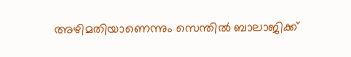അഴിമതിയാണെന്നും സെന്തില്‍ ബാലാജിക്ക്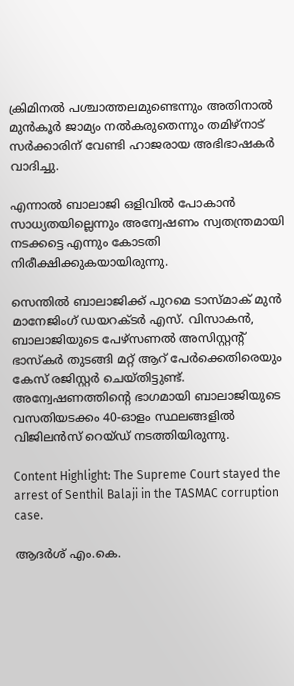ക്രിമിനല്‍ പശ്ചാത്തലമുണ്ടെന്നും അതിനാല്‍ മുന്‍കൂര്‍ ജാമ്യം നല്‍കരുതെന്നും തമിഴ്നാട് സര്‍ക്കാരിന് വേണ്ടി ഹാജരായ അഭിഭാഷകര്‍ വാദിച്ചു.

എന്നാല്‍ ബാലാജി ഒളിവില്‍ പോകാന്‍ സാധ്യതയില്ലെന്നും അന്വേഷണം സ്വതന്ത്രമായി നടക്കട്ടെ എന്നും കോടതി നിരീക്ഷിക്കുകയായിരുന്നു.

സെന്തില്‍ ബാലാജിക്ക് പുറമെ ടാസ്മാക് മുന്‍ മാനേജിംഗ് ഡയറക്ടര്‍ എസ്. വിസാകന്‍, ബാലാജിയുടെ പേഴ്‌സണല്‍ അസിസ്റ്റന്റ് ഭാസ്‌കര്‍ തുടങ്ങി മറ്റ് ആറ് പേര്‍ക്കെതിരെയും കേസ് രജിസ്റ്റര്‍ ചെയ്തിട്ടുണ്ട്. അന്വേഷണത്തിന്റെ ഭാഗമായി ബാലാജിയുടെ വസതിയടക്കം 40-ഓളം സ്ഥലങ്ങളില്‍ വിജിലന്‍സ് റെയ്ഡ് നടത്തിയിരുന്നു.

Content Highlight: The Supreme Court stayed the arrest of Senthil Balaji in the TASMAC corruption case.

ആദർശ് എം.കെ.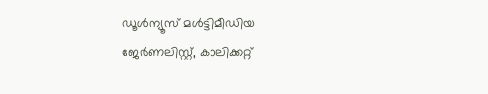ഡൂള്‍ന്യൂസ് മള്‍ട്ടിമീഡിയ ജേര്‍ണലിസ്റ്റ്, കാലിക്കറ്റ്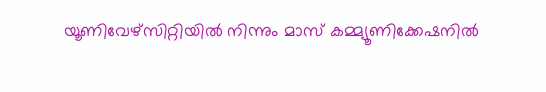യൂണിവേഴ്സിറ്റിയില്‍ നിന്നും മാസ് കമ്മ്യൂണിക്കേഷനില്‍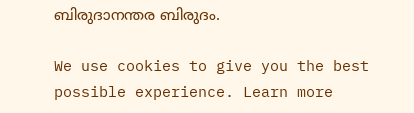ബിരുദാനന്തര ബിരുദം.

We use cookies to give you the best possible experience. Learn more